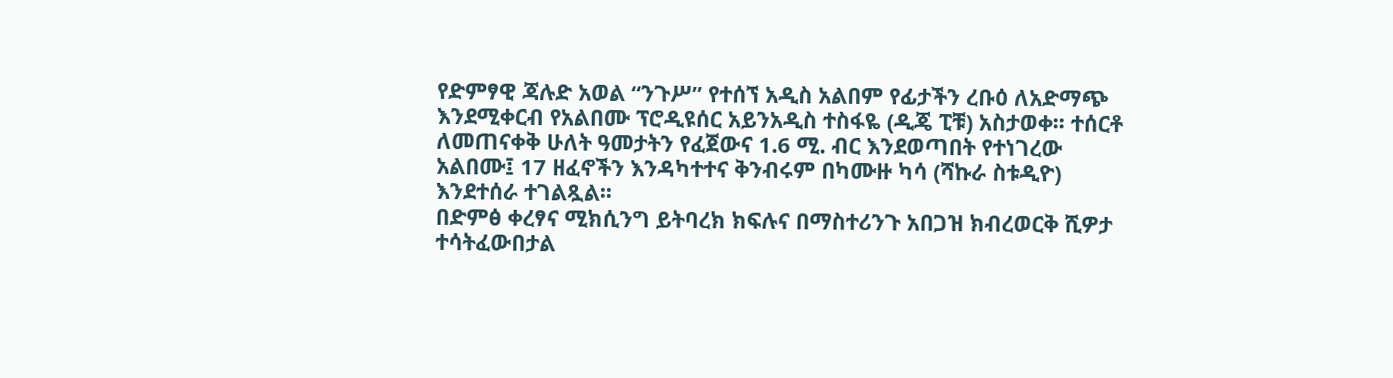የድምፃዊ ጃሉድ አወል “ንጉሥ” የተሰኘ አዲስ አልበም የፊታችን ረቡዕ ለአድማጭ እንደሚቀርብ የአልበሙ ፕሮዲዩሰር አይንአዲስ ተስፋዬ (ዲጄ ፒቹ) አስታወቀ፡፡ ተሰርቶ ለመጠናቀቅ ሁለት ዓመታትን የፈጀውና 1.6 ሚ. ብር እንደወጣበት የተነገረው አልበሙ፤ 17 ዘፈኖችን እንዳካተተና ቅንብሩም በካሙዙ ካሳ (ሻኩራ ስቱዲዮ) እንደተሰራ ተገልጿል፡፡
በድምፅ ቀረፃና ሚክሲንግ ይትባረክ ክፍሉና በማስተሪንጉ አበጋዝ ክብረወርቅ ሺዎታ ተሳትፈውበታል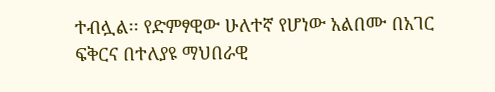ተብሏል፡፡ የድምፃዊው ሁለተኛ የሆነው አልበሙ በአገር ፍቅርና በተለያዩ ማህበራዊ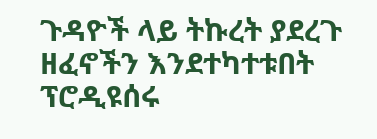ጉዳዮች ላይ ትኩረት ያደረጉ ዘፈኖችን እንደተካተቱበት ፕሮዲዩሰሩ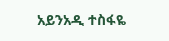አይንአዲ ተስፋዬ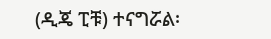(ዲጄ ፒቹ) ተናግሯል፡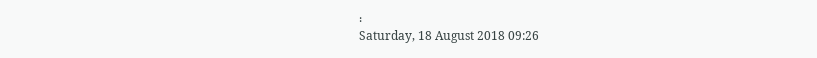፡
Saturday, 18 August 2018 09:26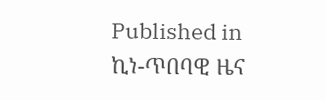Published in
ኪነ-ጥበባዊ ዜና